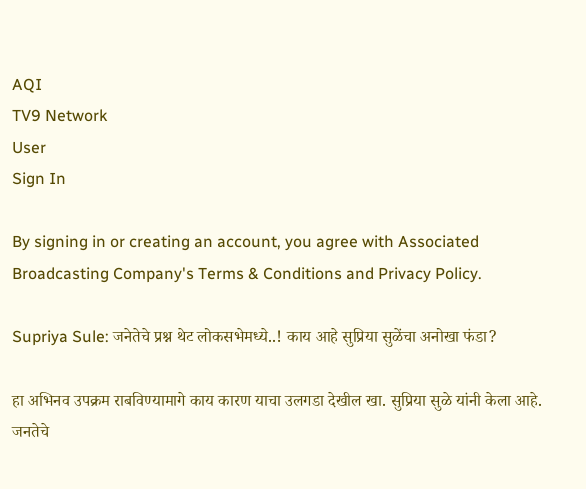AQI
TV9 Network
User
Sign In

By signing in or creating an account, you agree with Associated Broadcasting Company's Terms & Conditions and Privacy Policy.

Supriya Sule: जनेतेचे प्रश्न थेट लोकसभेमध्ये..! काय आहे सुप्रिया सुळेंचा अनोखा फंडा?

हा अभिनव उपक्रम राबविण्यामागे काय कारण याचा उलगडा देखील खा. सुप्रिया सुळे यांनी केला आहे. जनतेचे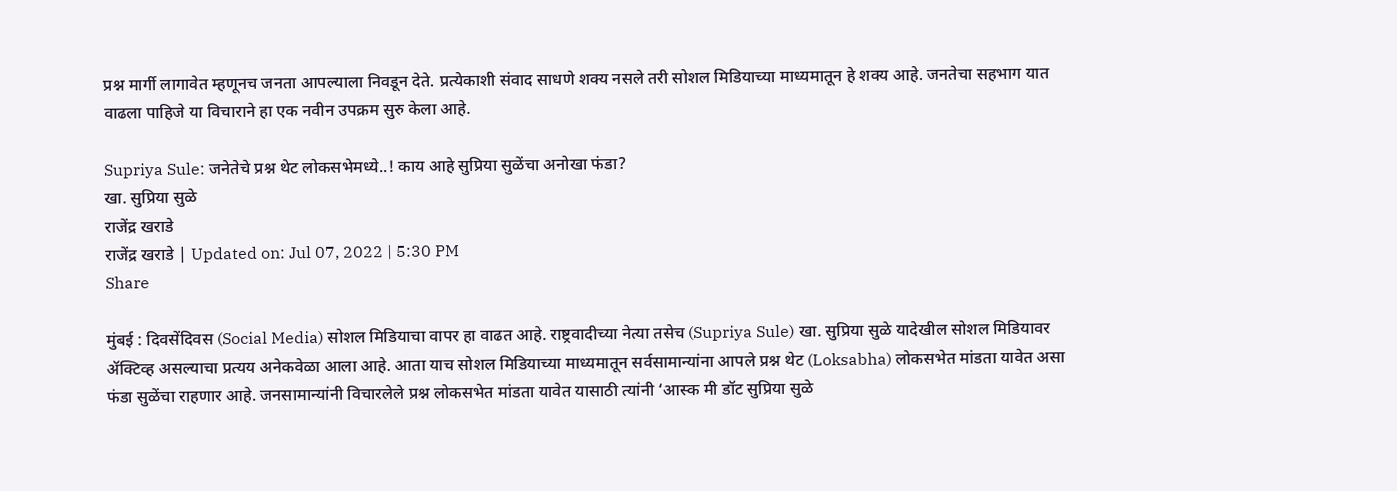प्रश्न मार्गी लागावेत म्हणूनच जनता आपल्याला निवडून देते. प्रत्येकाशी संवाद साधणे शक्य नसले तरी सोशल मिडियाच्या माध्यमातून हे शक्य आहे. जनतेचा सहभाग यात वाढला पाहिजे या विचाराने हा एक नवीन उपक्रम सुरु केला आहे.

Supriya Sule: जनेतेचे प्रश्न थेट लोकसभेमध्ये..! काय आहे सुप्रिया सुळेंचा अनोखा फंडा?
खा. सुप्रिया सुळे
राजेंद्र खराडे
राजेंद्र खराडे | Updated on: Jul 07, 2022 | 5:30 PM
Share

मुंबई : दिवसेंदिवस (Social Media) सोशल मिडियाचा वापर हा वाढत आहे. राष्ट्रवादीच्या नेत्या तसेच (Supriya Sule) खा. सुप्रिया सुळे यादेखील सोशल मिडियावर ॲक्टिव्ह असल्याचा प्रत्यय अनेकवेळा आला आहे. आता याच सोशल मिडियाच्या माध्यमातून सर्वसामान्यांना आपले प्रश्न थेट (Loksabha) लोकसभेत मांडता यावेत असा फंडा सुळेंचा राहणार आहे. जनसामान्यांनी विचारलेले प्रश्न लोकसभेत मांडता यावेत यासाठी त्यांनी ‘आस्क मी डॉट सुप्रिया सुळे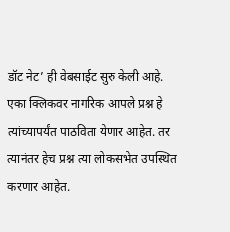डॉट नेट’ ही वेबसाईट सुरु केली आहे. एका क्लिकवर नागरिक आपले प्रश्न हे त्यांच्यापर्यंत पाठविता येणार आहेत. तर त्यानंतर हेच प्रश्न त्या लोकसभेत उपस्थित करणार आहेत.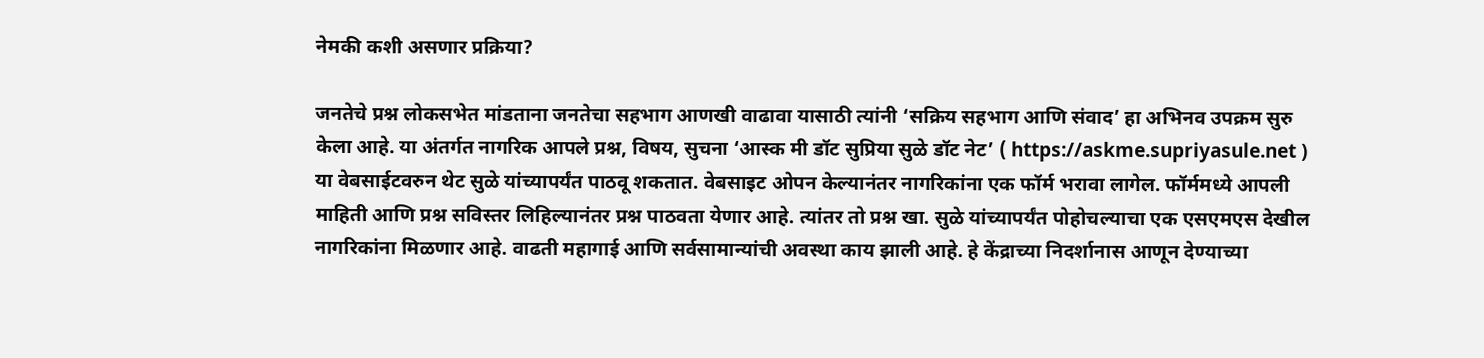नेमकी कशी असणार प्रक्रिया?

जनतेचे प्रश्न लोकसभेत मांडताना जनतेचा सहभाग आणखी वाढावा यासाठी त्यांनी ‘सक्रिय सहभाग आणि संवाद’ हा अभिनव उपक्रम सुरु केला आहे. या अंतर्गत नागरिक आपले प्रश्न, विषय, सुचना ‘आस्क मी डॉट सुप्रिया सुळे डॉट नेट’ ( https://askme.supriyasule.net ) या वेबसाईटवरुन थेट सुळे यांच्यापर्यंत पाठवू शकतात. वेबसाइट ओपन केल्यानंतर नागरिकांना एक फॉर्म भरावा लागेल. फॉर्ममध्ये आपली माहिती आणि प्रश्न सविस्तर लिहिल्यानंतर प्रश्न पाठवता येणार आहे. त्यांतर तो प्रश्न खा. सुळे यांच्यापर्यंत पोहोचल्याचा एक एसएमएस देखील नागरिकांना मिळणार आहे. वाढती महागाई आणि सर्वसामान्यांची अवस्था काय झाली आहे. हे केंद्राच्या निदर्शानास आणून देण्याच्या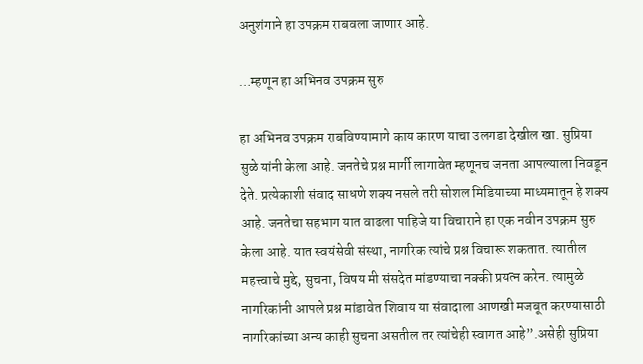अनुशंगाने हा उपक्रम राबवला जाणार आहे.

…म्हणून हा अभिनव उपक्रम सुरु

हा अभिनव उपक्रम राबविण्यामागे काय कारण याचा उलगडा देखील खा. सुप्रिया सुळे यांनी केला आहे. जनतेचे प्रश्न मार्गी लागावेत म्हणूनच जनता आपल्याला निवडून देते. प्रत्येकाशी संवाद साधणे शक्य नसले तरी सोशल मिडियाच्या माध्यमातून हे शक्य आहे. जनतेचा सहभाग यात वाढला पाहिजे या विचाराने हा एक नवीन उपक्रम सुरु केला आहे. यात स्वयंसेवी संस्था, नागरिक त्यांचे प्रश्न विचारू शकतात. त्यातील महत्त्वाचे मुद्दे, सुचना, विषय मी संसदेत मांडण्याचा नक्की प्रयत्न करेन. त्यामुळे नागरिकांनी आपले प्रश्न मांडावेत शिवाय या संवादाला आणखी मजबूत करण्यासाठी नागरिकांच्या अन्य काही सुचना असतील तर त्यांचेही स्वागत आहे”.असेही सुप्रिया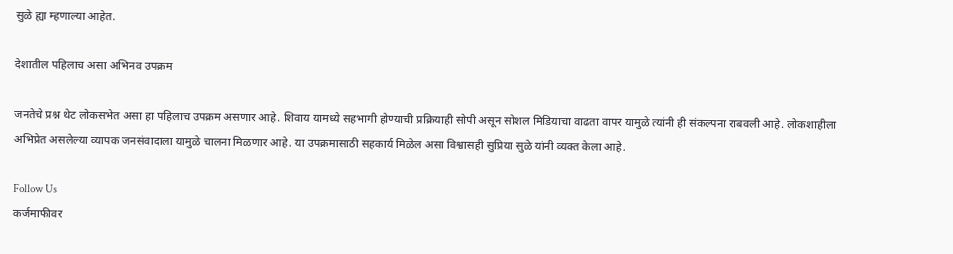सुळे ह्या म्हणाल्या आहेत.

देशातील पहिलाच असा अभिनव उपक्रम

जनतेचे प्रश्न थेट लोकसभेत असा हा पहिलाच उपक्रम असणार आहे. शिवाय यामध्ये सहभागी होण्याची प्रक्रियाही सोपी असून सोशल मिडियाचा वाढता वापर यामुळे त्यांनी ही संकल्पना राबवली आहे. लोकशाहीला अभिप्रेत असलेल्या व्यापक जनसंवादाला यामुळे चालना मिळणार आहे. या उपक्रमासाठी सहकार्य मिळेल असा विश्वासही सुप्रिया सुळे यांनी व्यक्त केला आहे.

Follow Us
कर्जमाफीवर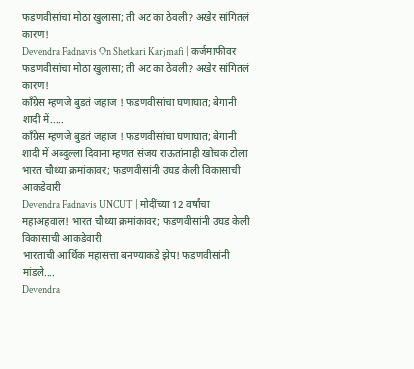फडणवीसांचा मोठा खुलासा; ती अट का ठेवली? अखेर सांगितलं कारण!
Devendra Fadnavis On Shetkari Karjmafi | कर्जमाफीवर फडणवीसांचा मोठा खुलासा; ती अट का ठेवली? अखेर सांगितलं कारण!
काँग्रेस म्हणजे बुडतं जहाज ! फडणवीसांचा घणाघात; बेगानी शादी में.....
काँग्रेस म्हणजे बुडतं जहाज ! फडणवीसांचा घणाघात; बेगानी शादी में अब्दुल्ला दिवाना म्हणत संजय राऊतांनाही खोचक टोला
भारत चौथ्या क्रमांकावर; फडणवीसांनी उघड केली विकासाची आकडेवारी
Devendra Fadnavis UNCUT | मोदींच्या 12 वर्षांचा महाअहवाल! भारत चौथ्या क्रमांकावर; फडणवीसांनी उघड केली विकासाची आकडेवारी
भारताची आर्थिक महासत्ता बनण्याकडे झेप! फडणवीसांनी मांडले....
Devendra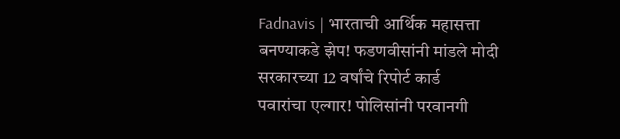Fadnavis | भारताची आर्थिक महासत्ता बनण्याकडे झेप! फडणवीसांनी मांडले मोदी सरकारच्या 12 वर्षांचे रिपोर्ट कार्ड
पवारांचा एल्गार! पोलिसांनी परवानगी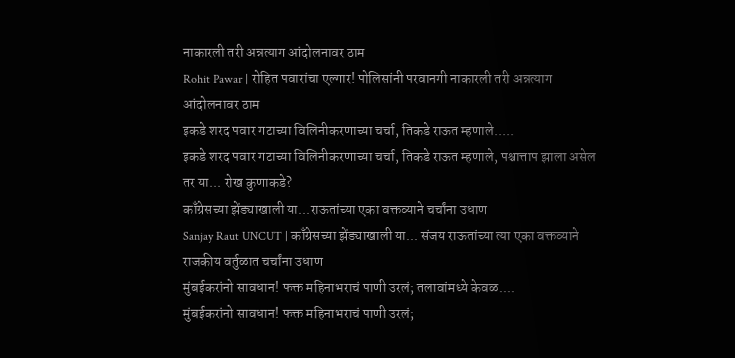नाकारली तरी अन्नत्याग आंदोलनावर ठाम
Rohit Pawar | रोहित पवारांचा एल्गार! पोलिसांनी परवानगी नाकारली तरी अन्नत्याग आंदोलनावर ठाम
इकडे शरद पवार गटाच्या विलिनीकरणाच्या चर्चा, तिकडे राऊत म्हणाले.....
इकडे शरद पवार गटाच्या विलिनीकरणाच्या चर्चा, तिकडे राऊत म्हणाले, पश्चात्ताप झाला असेल तर या... रोख कुणाकडे?
काँग्रेसच्या झेंड्याखाली या...राऊतांच्या एका वक्तव्याने चर्चांना उधाण
Sanjay Raut UNCUT | काँग्रेसच्या झेंड्याखाली या... संजय राऊतांच्या त्या एका वक्तव्याने राजकीय वर्तुळात चर्चांना उधाण
मुंबईकरांनो सावधान! फक्त महिनाभराचं पाणी उरलं; तलावांमध्ये केवळ....
मुंबईकरांनो सावधान! फक्त महिनाभराचं पाणी उरलं;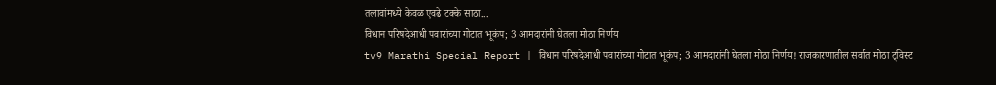तलावांमध्ये केवळ एवढे टक्के साठा...
विधान परिषदेआधी पवारांच्या गोटात भूकंप; 3 आमदारांनी घेतला मोठा निर्णय
tv9 Marathi Special Report | विधान परिषदेआधी पवारांच्या गोटात भूकंप; 3 आमदारांनी घेतला मोठा निर्णय! राजकारणातील सर्वात मोठा ट्विस्ट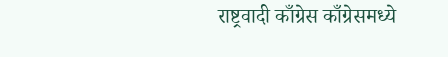राष्ट्रवादी काँग्रेस काँग्रेसमध्ये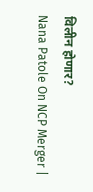विलीन होणार?
Nana Patole On NCP Merger |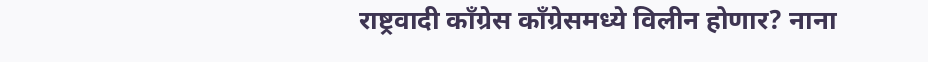राष्ट्रवादी काँग्रेस काँग्रेसमध्ये विलीन होणार? नाना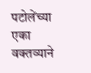पटोलेंच्या एका वक्तव्याने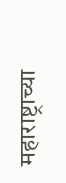महाराष्ट्राच्या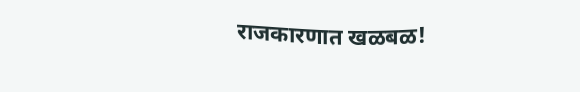राजकारणात खळबळ!